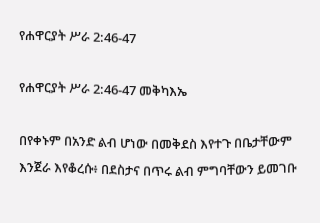የሐዋርያት ሥራ 2:46-47

የሐዋርያት ሥራ 2:46-47 መቅካእኤ

በየቀኑም በአንድ ልብ ሆነው በመቅደስ እየተጉ በቤታቸውም እንጀራ እየቆረሱ፥ በደስታና በጥሩ ልብ ምግባቸውን ይመገቡ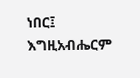ነበር፤ እግዚአብሔርም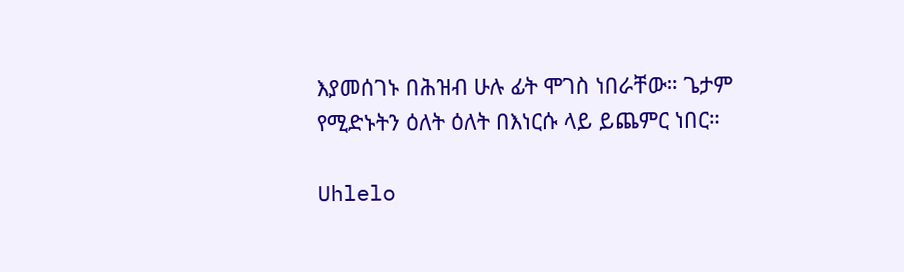እያመሰገኑ በሕዝብ ሁሉ ፊት ሞገስ ነበራቸው። ጌታም የሚድኑትን ዕለት ዕለት በእነርሱ ላይ ይጨምር ነበር።

Uhlelo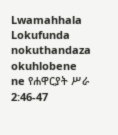Lwamahhala Lokufunda nokuthandaza okuhlobene ne የሐዋርያት ሥራ 2:46-47